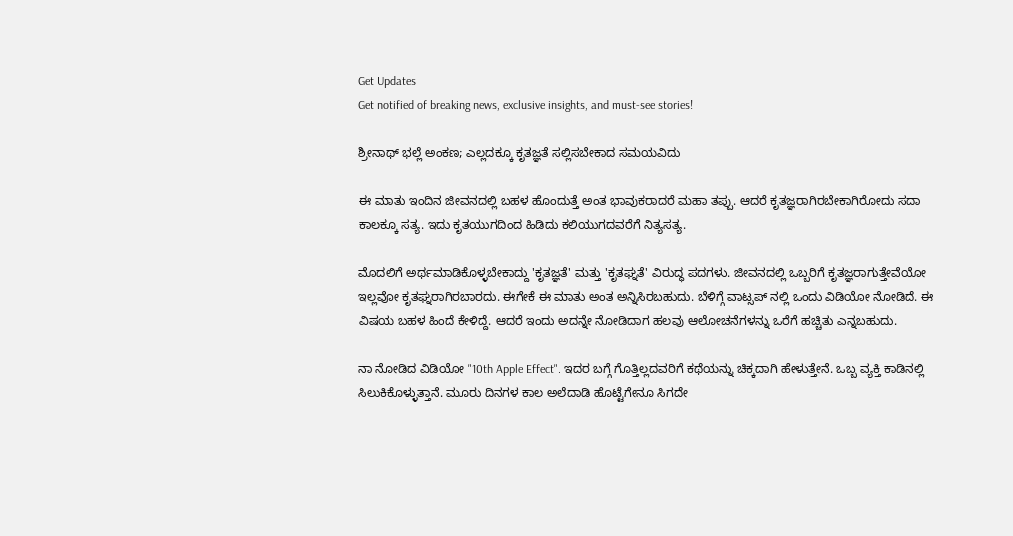Get Updates
Get notified of breaking news, exclusive insights, and must-see stories!

ಶ್ರೀನಾಥ್ ಭಲ್ಲೆ ಅಂಕಣ; ಎಲ್ಲದಕ್ಕೂ ಕೃತಜ್ಞತೆ ಸಲ್ಲಿಸಬೇಕಾದ ಸಮಯವಿದು

ಈ ಮಾತು ಇಂದಿನ ಜೀವನದಲ್ಲಿ ಬಹಳ ಹೊಂದುತ್ತೆ ಅಂತ ಭಾವುಕರಾದರೆ ಮಹಾ ತಪ್ಪು. ಆದರೆ ಕೃತಜ್ಞರಾಗಿರಬೇಕಾಗಿರೋದು ಸದಾ ಕಾಲಕ್ಕೂ ಸತ್ಯ. ಇದು ಕೃತಯುಗದಿಂದ ಹಿಡಿದು ಕಲಿಯುಗದವರೆಗೆ ನಿತ್ಯಸತ್ಯ.

ಮೊದಲಿಗೆ ಅರ್ಥಮಾಡಿಕೊಳ್ಳಬೇಕಾದ್ದು 'ಕೃತಜ್ಞತೆ' ಮತ್ತು 'ಕೃತಘ್ನತೆ' ವಿರುದ್ಧ ಪದಗಳು. ಜೀವನದಲ್ಲಿ ಒಬ್ಬರಿಗೆ ಕೃತಜ್ಞರಾಗುತ್ತೇವೆಯೋ ಇಲ್ಲವೋ ಕೃತಘ್ನರಾಗಿರಬಾರದು. ಈಗೇಕೆ ಈ ಮಾತು ಅಂತ ಅನ್ನಿಸಿರಬಹುದು. ಬೆಳಿಗ್ಗೆ ವಾಟ್ಸಪ್ ನಲ್ಲಿ ಒಂದು ವಿಡಿಯೋ ನೋಡಿದೆ. ಈ ವಿಷಯ ಬಹಳ ಹಿಂದೆ ಕೇಳಿದ್ದೆ. ಆದರೆ ಇಂದು ಅದನ್ನೇ ನೋಡಿದಾಗ ಹಲವು ಆಲೋಚನೆಗಳನ್ನು ಒರೆಗೆ ಹಚ್ಚಿತು ಎನ್ನಬಹುದು.

ನಾ ನೋಡಿದ ವಿಡಿಯೋ "10th Apple Effect". ಇದರ ಬಗ್ಗೆ ಗೊತ್ತಿಲ್ಲದವರಿಗೆ ಕಥೆಯನ್ನು ಚಿಕ್ಕದಾಗಿ ಹೇಳುತ್ತೇನೆ. ಒಬ್ಬ ವ್ಯಕ್ತಿ ಕಾಡಿನಲ್ಲಿ ಸಿಲುಕಿಕೊಳ್ಳುತ್ತಾನೆ. ಮೂರು ದಿನಗಳ ಕಾಲ ಅಲೆದಾಡಿ ಹೊಟ್ಟೆಗೇನೂ ಸಿಗದೇ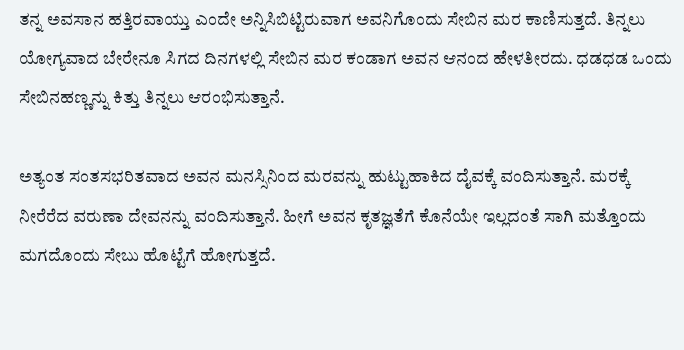ತನ್ನ ಅವಸಾನ ಹತ್ತಿರವಾಯ್ತು ಎಂದೇ ಅನ್ನಿಸಿಬಿಟ್ಟಿರುವಾಗ ಅವನಿಗೊಂದು ಸೇಬಿನ ಮರ ಕಾಣಿಸುತ್ತದೆ. ತಿನ್ನಲು ಯೋಗ್ಯವಾದ ಬೇರೇನೂ ಸಿಗದ ದಿನಗಳಲ್ಲಿ ಸೇಬಿನ ಮರ ಕಂಡಾಗ ಅವನ ಆನಂದ ಹೇಳತೀರದು. ಧಡಧಡ ಒಂದು ಸೇಬಿನಹಣ್ಣನ್ನು ಕಿತ್ತು ತಿನ್ನಲು ಆರಂಭಿಸುತ್ತಾನೆ.

ಅತ್ಯಂತ ಸಂತಸಭರಿತವಾದ ಅವನ ಮನಸ್ಸಿನಿಂದ ಮರವನ್ನು ಹುಟ್ಟುಹಾಕಿದ ದೈವಕ್ಕೆ ವಂದಿಸುತ್ತಾನೆ. ಮರಕ್ಕೆ ನೀರೆರೆದ ವರುಣಾ ದೇವನನ್ನು ವಂದಿಸುತ್ತಾನೆ. ಹೀಗೆ ಅವನ ಕೃತಜ್ಞತೆಗೆ ಕೊನೆಯೇ ಇಲ್ಲದಂತೆ ಸಾಗಿ ಮತ್ತೊಂದು ಮಗದೊಂದು ಸೇಬು ಹೊಟ್ಟೆಗೆ ಹೋಗುತ್ತದೆ.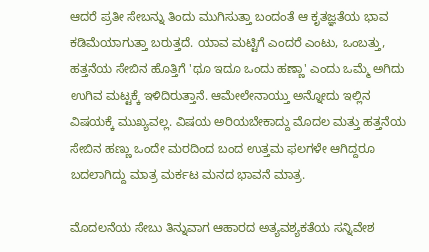ಆದರೆ ಪ್ರತೀ ಸೇಬನ್ನು ತಿಂದು ಮುಗಿಸುತ್ತಾ ಬಂದಂತೆ ಆ ಕೃತಜ್ಞತೆಯ ಭಾವ ಕಡಿಮೆಯಾಗುತ್ತಾ ಬರುತ್ತದೆ. ಯಾವ ಮಟ್ಟಿಗೆ ಎಂದರೆ ಎಂಟು, ಒಂಬತ್ತು, ಹತ್ತನೆಯ ಸೇಬಿನ ಹೊತ್ತಿಗೆ 'ಥೂ ಇದೂ ಒಂದು ಹಣ್ಣಾ' ಎಂದು ಒಮ್ಮೆ ಅಗಿದು ಉಗಿವ ಮಟ್ಟಕ್ಕೆ ಇಳಿದಿರುತ್ತಾನೆ. ಆಮೇಲೇನಾಯ್ತು ಅನ್ನೋದು ಇಲ್ಲಿನ ವಿಷಯಕ್ಕೆ ಮುಖ್ಯವಲ್ಲ. ವಿಷಯ ಅರಿಯಬೇಕಾದ್ದು ಮೊದಲ ಮತ್ತು ಹತ್ತನೆಯ ಸೇಬಿನ ಹಣ್ಣು ಒಂದೇ ಮರದಿಂದ ಬಂದ ಉತ್ತಮ ಫಲಗಳೇ ಆಗಿದ್ದರೂ ಬದಲಾಗಿದ್ದು ಮಾತ್ರ ಮರ್ಕಟ ಮನದ ಭಾವನೆ ಮಾತ್ರ.

ಮೊದಲನೆಯ ಸೇಬು ತಿನ್ನುವಾಗ ಆಹಾರದ ಅತ್ಯವಶ್ಯಕತೆಯ ಸನ್ನಿವೇಶ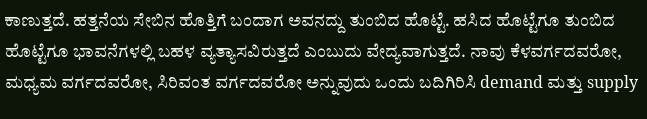ಕಾಣುತ್ತದೆ. ಹತ್ತನೆಯ ಸೇಬಿನ ಹೊತ್ತಿಗೆ ಬಂದಾಗ ಅವನದ್ದು ತುಂಬಿದ ಹೊಟ್ಟೆ. ಹಸಿದ ಹೊಟ್ಟೆಗೂ ತುಂಬಿದ ಹೊಟ್ಟೆಗೂ ಭಾವನೆಗಳಲ್ಲಿ ಬಹಳ ವ್ಯತ್ಯಾಸವಿರುತ್ತದೆ ಎಂಬುದು ವೇದ್ಯವಾಗುತ್ತದೆ. ನಾವು ಕೆಳವರ್ಗದವರೋ, ಮಧ್ಯಮ ವರ್ಗದವರೋ, ಸಿರಿವಂತ ವರ್ಗದವರೋ ಅನ್ನುವುದು ಒಂದು ಬದಿಗಿರಿಸಿ demand ಮತ್ತು supply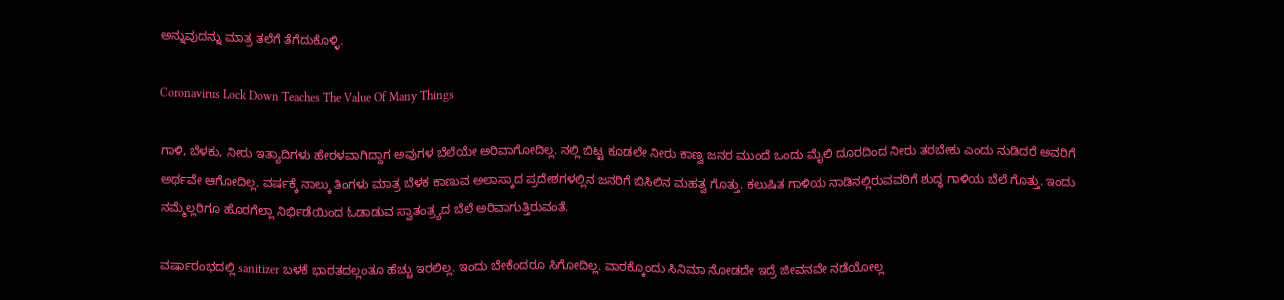ಅನ್ನುವುದನ್ನು ಮಾತ್ರ ತಲೆಗೆ ತೆಗೆದುಕೊಳ್ಳಿ.

Coronavirus Lock Down Teaches The Value Of Many Things

ಗಾಳಿ, ಬೆಳಕು, ನೀರು ಇತ್ಯಾದಿಗಳು ಹೇರಳವಾಗಿದ್ದಾಗ ಅವುಗಳ ಬೆಲೆಯೇ ಅರಿವಾಗೋದಿಲ್ಲ. ನಲ್ಲಿ ಬಿಟ್ಟ ಕೂಡಲೇ ನೀರು ಕಾಣ್ವ ಜನರ ಮುಂದೆ ಒಂದು ಮೈಲಿ ದೂರದಿಂದ ನೀರು ತರಬೇಕು ಎಂದು ನುಡಿದರೆ ಅವರಿಗೆ ಅರ್ಥವೇ ಆಗೋದಿಲ್ಲ. ವರ್ಷಕ್ಕೆ ನಾಲ್ಕು ತಿಂಗಳು ಮಾತ್ರ ಬೆಳಕ ಕಾಣುವ ಅಲಾಸ್ಕಾದ ಪ್ರದೇಶಗಳಲ್ಲಿನ ಜನರಿಗೆ ಬಿಸಿಲಿನ ಮಹತ್ವ ಗೊತ್ತು. ಕಲುಷಿತ ಗಾಳಿಯ ನಾಡಿನಲ್ಲಿರುವವರಿಗೆ ಶುದ್ಧ ಗಾಳಿಯ ಬೆಲೆ ಗೊತ್ತು. ಇಂದು ನಮ್ಮೆಲ್ಲರಿಗೂ ಹೊರಗೆಲ್ಲಾ ನಿರ್ಭಿಡೆಯಿಂದ ಓಡಾಡುವ ಸ್ವಾತಂತ್ರ್ಯದ ಬೆಲೆ ಅರಿವಾಗುತ್ತಿರುವಂತೆ.

ವರ್ಷಾರಂಭದಲ್ಲಿ sanitizer ಬಳಕೆ ಭಾರತದಲ್ಲಂತೂ ಹೆಚ್ಚು ಇರಲಿಲ್ಲ. ಇಂದು ಬೇಕೆಂದರೂ ಸಿಗೋದಿಲ್ಲ. ವಾರಕ್ಕೊಂದು ಸಿನಿಮಾ ನೋಡದೇ ಇದ್ರೆ ಜೀವನವೇ ನಡೆಯೋಲ್ಲ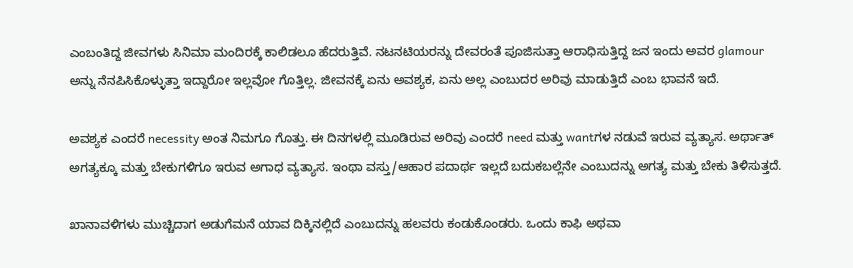ಎಂಬಂತಿದ್ದ ಜೀವಗಳು ಸಿನಿಮಾ ಮಂದಿರಕ್ಕೆ ಕಾಲಿಡಲೂ ಹೆದರುತ್ತಿವೆ. ನಟನಟಿಯರನ್ನು ದೇವರಂತೆ ಪೂಜಿಸುತ್ತಾ ಆರಾಧಿಸುತ್ತಿದ್ದ ಜನ ಇಂದು ಅವರ glamour ಅನ್ನು ನೆನಪಿಸಿಕೊಳ್ಳುತ್ತಾ ಇದ್ದಾರೋ ಇಲ್ಲವೋ ಗೊತ್ತಿಲ್ಲ. ಜೀವನಕ್ಕೆ ಏನು ಅವಶ್ಯಕ, ಏನು ಅಲ್ಲ ಎಂಬುದರ ಅರಿವು ಮಾಡುತ್ತಿದೆ ಎಂಬ ಭಾವನೆ ಇದೆ.

ಅವಶ್ಯಕ ಎಂದರೆ necessity ಅಂತ ನಿಮಗೂ ಗೊತ್ತು. ಈ ದಿನಗಳಲ್ಲಿ ಮೂಡಿರುವ ಅರಿವು ಎಂದರೆ need ಮತ್ತು wantಗಳ ನಡುವೆ ಇರುವ ವ್ಯತ್ಯಾಸ. ಅರ್ಥಾತ್ ಅಗತ್ಯಕ್ಕೂ ಮತ್ತು ಬೇಕುಗಳಿಗೂ ಇರುವ ಅಗಾಧ ವ್ಯತ್ಯಾಸ. ಇಂಥಾ ವಸ್ತು/ಆಹಾರ ಪದಾರ್ಥ ಇಲ್ಲದೆ ಬದುಕಬಲ್ಲೆನೇ ಎಂಬುದನ್ನು ಅಗತ್ಯ ಮತ್ತು ಬೇಕು ತಿಳಿಸುತ್ತದೆ.

ಖಾನಾವಳಿಗಳು ಮುಚ್ಚಿದಾಗ ಅಡುಗೆಮನೆ ಯಾವ ದಿಕ್ಕಿನಲ್ಲಿದೆ ಎಂಬುದನ್ನು ಹಲವರು ಕಂಡುಕೊಂಡರು. ಒಂದು ಕಾಫಿ ಅಥವಾ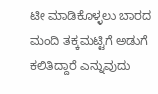ಟೀ ಮಾಡಿಕೊಳ್ಳಲು ಬಾರದ ಮಂದಿ ತಕ್ಕಮಟ್ಟಿಗೆ ಅಡುಗೆ ಕಲಿತಿದ್ದಾರೆ ಎನ್ನುವುದು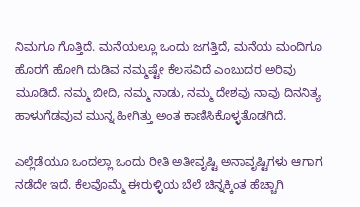ನಿಮಗೂ ಗೊತ್ತಿದೆ. ಮನೆಯಲ್ಲೂ ಒಂದು ಜಗತ್ತಿದೆ, ಮನೆಯ ಮಂದಿಗೂ ಹೊರಗೆ ಹೋಗಿ ದುಡಿವ ನಮ್ಮಷ್ಟೇ ಕೆಲಸವಿದೆ ಎಂಬುದರ ಅರಿವು ಮೂಡಿದೆ. ನಮ್ಮ ಬೀದಿ, ನಮ್ಮ ನಾಡು, ನಮ್ಮ ದೇಶವು ನಾವು ದಿನನಿತ್ಯ ಹಾಳುಗೆಡವುವ ಮುನ್ನ ಹೀಗಿತ್ತು ಅಂತ ಕಾಣಿಸಿಕೊಳ್ಳತೊಡಗಿದೆ.

ಎಲ್ಲೆಡೆಯೂ ಒಂದಲ್ಲಾ ಒಂದು ರೀತಿ ಅತೀವೃಷ್ಟಿ ಅನಾವೃಷ್ಟಿಗಳು ಆಗಾಗ ನಡೆದೇ ಇದೆ. ಕೆಲವೊಮ್ಮೆ ಈರುಳ್ಳಿಯ ಬೆಲೆ ಚಿನ್ನಕ್ಕಿಂತ ಹೆಚ್ಚಾಗಿ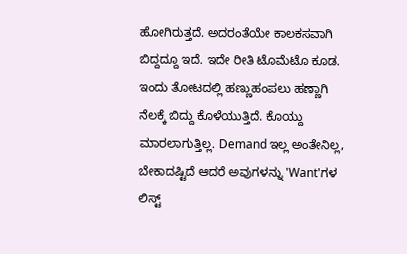ಹೋಗಿರುತ್ತದೆ. ಅದರಂತೆಯೇ ಕಾಲಕಸವಾಗಿ ಬಿದ್ದದ್ದೂ ಇದೆ. ಇದೇ ರೀತಿ ಟೊಮೆಟೊ ಕೂಡ. ಇಂದು ತೋಟದಲ್ಲಿ ಹಣ್ಣುಹಂಪಲು ಹಣ್ಣಾಗಿ ನೆಲಕ್ಕೆ ಬಿದ್ದು ಕೊಳೆಯುತ್ತಿದೆ. ಕೊಯ್ದು ಮಾರಲಾಗುತ್ತಿಲ್ಲ. Demand ಇಲ್ಲ ಅಂತೇನಿಲ್ಲ, ಬೇಕಾದಷ್ಟಿದೆ ಆದರೆ ಅವುಗಳನ್ನು 'Want'ಗಳ ಲಿಸ್ಟ್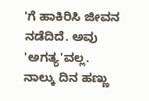'ಗೆ ಹಾಕಿರಿಸಿ ಜೀವನ ನಡೆದಿದೆ. ಅವು 'ಅಗತ್ಯ'ವಲ್ಲ. ನಾಲ್ಕು ದಿನ ಹಣ್ಣು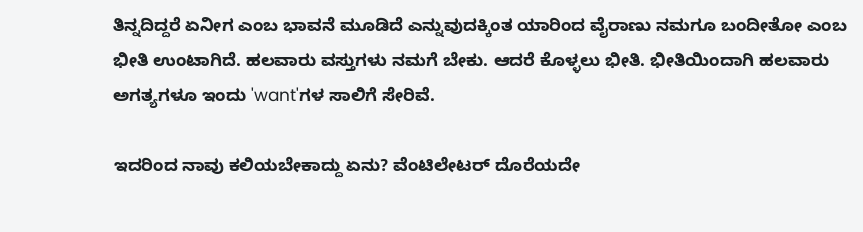ತಿನ್ನದಿದ್ದರೆ ಏನೀಗ ಎಂಬ ಭಾವನೆ ಮೂಡಿದೆ ಎನ್ನುವುದಕ್ಕಿಂತ ಯಾರಿಂದ ವೈರಾಣು ನಮಗೂ ಬಂದೀತೋ ಎಂಬ ಭೀತಿ ಉಂಟಾಗಿದೆ. ಹಲವಾರು ವಸ್ತುಗಳು ನಮಗೆ ಬೇಕು. ಆದರೆ ಕೊಳ್ಳಲು ಭೀತಿ. ಭೀತಿಯಿಂದಾಗಿ ಹಲವಾರು ಅಗತ್ಯಗಳೂ ಇಂದು 'want'ಗಳ ಸಾಲಿಗೆ ಸೇರಿವೆ.

ಇದರಿಂದ ನಾವು ಕಲಿಯಬೇಕಾದ್ದು ಏನು? ವೆಂಟಿಲೇಟರ್ ದೊರೆಯದೇ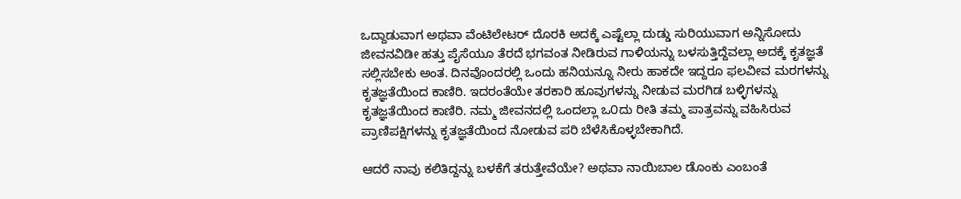ಒದ್ದಾಡುವಾಗ ಅಥವಾ ವೆಂಟಿಲೇಟರ್ ದೊರಕಿ ಅದಕ್ಕೆ ಎಷ್ಟೆಲ್ಲಾ ದುಡ್ಡು ಸುರಿಯುವಾಗ ಅನ್ನಿಸೋದು ಜೀವನವಿಡೀ ಹತ್ತು ಪೈಸೆಯೂ ತೆರದೆ ಭಗವಂತ ನೀಡಿರುವ ಗಾಳಿಯನ್ನು ಬಳಸುತ್ತಿದ್ದೆವಲ್ಲಾ ಅದಕ್ಕೆ ಕೃತಜ್ಞತೆ ಸಲ್ಲಿಸಬೇಕು ಅಂತ. ದಿನವೊಂದರಲ್ಲಿ ಒಂದು ಹನಿಯನ್ನೂ ನೀರು ಹಾಕದೇ ಇದ್ದರೂ ಫಲವೀವ ಮರಗಳನ್ನು ಕೃತಜ್ಞತೆಯಿಂದ ಕಾಣಿರಿ. ಇದರಂತೆಯೇ ತರಕಾರಿ ಹೂವುಗಳನ್ನು ನೀಡುವ ಮರಗಿಡ ಬಳ್ಳಿಗಳನ್ನು ಕೃತಜ್ಞತೆಯಿಂದ ಕಾಣಿರಿ. ನಮ್ಮ ಜೀವನದಲ್ಲಿ ಒಂದಲ್ಲಾ ಒ೦ದು ರೀತಿ ತಮ್ಮ ಪಾತ್ರವನ್ನು ವಹಿಸಿರುವ ಪ್ರಾಣಿಪಕ್ಷಿಗಳನ್ನು ಕೃತಜ್ಞತೆಯಿಂದ ನೋಡುವ ಪರಿ ಬೆಳೆಸಿಕೊಳ್ಳಬೇಕಾಗಿದೆ.

ಆದರೆ ನಾವು ಕಲಿತಿದ್ದನ್ನು ಬಳಕೆಗೆ ತರುತ್ತೇವೆಯೇ? ಅಥವಾ ನಾಯಿಬಾಲ ಡೊಂಕು ಎಂಬಂತೆ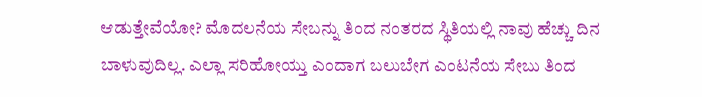ಆಡುತ್ತೇವೆಯೋ? ಮೊದಲನೆಯ ಸೇಬನ್ನು ತಿಂದ ನಂತರದ ಸ್ಥಿತಿಯಲ್ಲಿ ನಾವು ಹೆಚ್ಚು ದಿನ ಬಾಳುವುದಿಲ್ಲ. ಎಲ್ಲಾ ಸರಿಹೋಯ್ತು ಎಂದಾಗ ಬಲುಬೇಗ ಎಂಟನೆಯ ಸೇಬು ತಿಂದ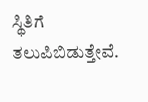ಸ್ಥಿತಿಗೆ ತಲುಪಿಬಿಡುತ್ತೇವೆ.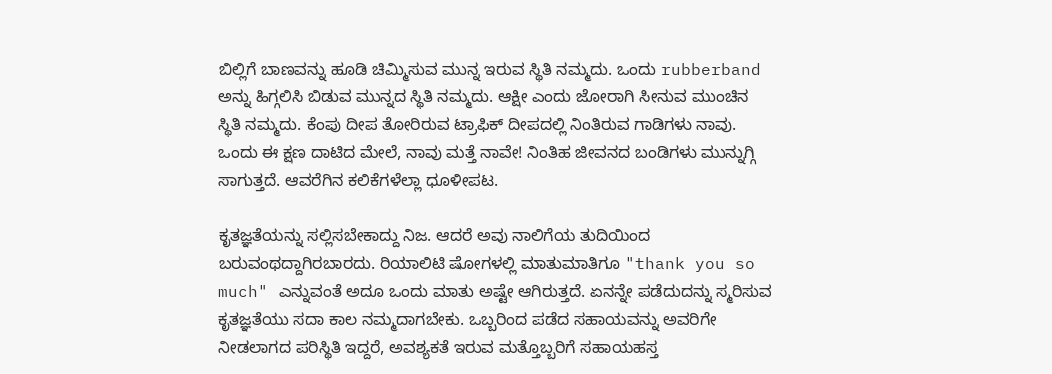ಬಿಲ್ಲಿಗೆ ಬಾಣವನ್ನು ಹೂಡಿ ಚಿಮ್ಮಿಸುವ ಮುನ್ನ ಇರುವ ಸ್ಥಿತಿ ನಮ್ಮದು. ಒಂದು rubberband ಅನ್ನು ಹಿಗ್ಗಲಿಸಿ ಬಿಡುವ ಮುನ್ನದ ಸ್ಥಿತಿ ನಮ್ಮದು. ಆಕ್ಷೀ ಎಂದು ಜೋರಾಗಿ ಸೀನುವ ಮುಂಚಿನ ಸ್ಥಿತಿ ನಮ್ಮದು. ಕೆಂಪು ದೀಪ ತೋರಿರುವ ಟ್ರಾಫಿಕ್ ದೀಪದಲ್ಲಿ ನಿಂತಿರುವ ಗಾಡಿಗಳು ನಾವು. ಒಂದು ಈ ಕ್ಷಣ ದಾಟಿದ ಮೇಲೆ, ನಾವು ಮತ್ತೆ ನಾವೇ! ನಿಂತಿಹ ಜೀವನದ ಬಂಡಿಗಳು ಮುನ್ನುಗ್ಗಿ ಸಾಗುತ್ತದೆ. ಆವರೆಗಿನ ಕಲಿಕೆಗಳೆಲ್ಲಾ ಧೂಳೀಪಟ.

ಕೃತಜ್ಞತೆಯನ್ನು ಸಲ್ಲಿಸಬೇಕಾದ್ದು ನಿಜ. ಆದರೆ ಅವು ನಾಲಿಗೆಯ ತುದಿಯಿಂದ ಬರುವಂಥದ್ದಾಗಿರಬಾರದು. ರಿಯಾಲಿಟಿ ಷೋಗಳಲ್ಲಿ ಮಾತುಮಾತಿಗೂ "thank you so much" ಎನ್ನುವಂತೆ ಅದೂ ಒಂದು ಮಾತು ಅಷ್ಟೇ ಆಗಿರುತ್ತದೆ. ಏನನ್ನೇ ಪಡೆದುದನ್ನು ಸ್ಮರಿಸುವ ಕೃತಜ್ಞತೆಯು ಸದಾ ಕಾಲ ನಮ್ಮದಾಗಬೇಕು. ಒಬ್ಬರಿಂದ ಪಡೆದ ಸಹಾಯವನ್ನು ಅವರಿಗೇ ನೀಡಲಾಗದ ಪರಿಸ್ಥಿತಿ ಇದ್ದರೆ, ಅವಶ್ಯಕತೆ ಇರುವ ಮತ್ತೊಬ್ಬರಿಗೆ ಸಹಾಯಹಸ್ತ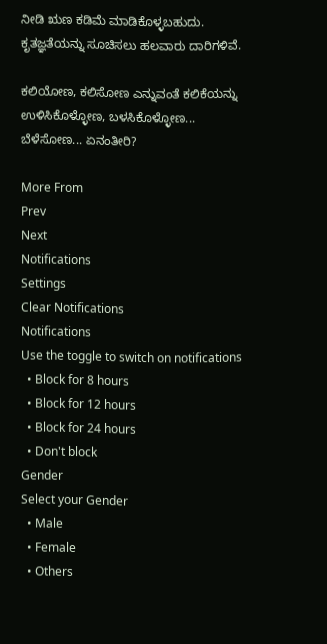ನೀಡಿ ಋಣ ಕಡಿಮೆ ಮಾಡಿಕೊಳ್ಳಬಹುದು. ಕೃತಜ್ಞತೆಯನ್ನು ಸೂಚಿಸಲು ಹಲವಾರು ದಾರಿಗಳಿವೆ.

ಕಲಿಯೋಣ, ಕಲಿಸೋಣ ಎನ್ನುವಂತೆ ಕಲಿಕೆಯನ್ನು ಉಳಿಸಿಕೊಳ್ಳೋಣ, ಬಳಸಿಕೊಳ್ಳೋಣ... ಬೆಳೆಸೋಣ... ಏನಂತೀರಿ?

More From
Prev
Next
Notifications
Settings
Clear Notifications
Notifications
Use the toggle to switch on notifications
  • Block for 8 hours
  • Block for 12 hours
  • Block for 24 hours
  • Don't block
Gender
Select your Gender
  • Male
  • Female
  • Others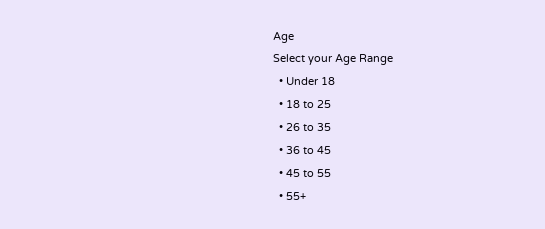Age
Select your Age Range
  • Under 18
  • 18 to 25
  • 26 to 35
  • 36 to 45
  • 45 to 55
  • 55+